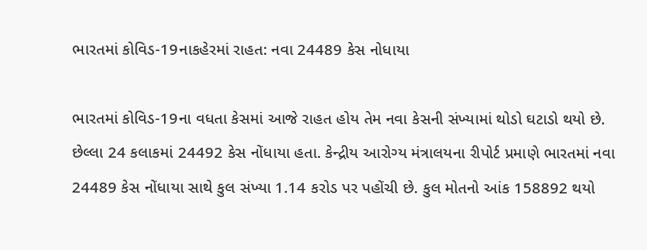ભારતમાં કોવિડ-19નાકહેરમાં રાહત: નવા 24489 કેસ નોધાયા

ભારતમાં કોવિડ-19ના વધતા કેસમાં આજે રાહત હોય તેમ નવા કેસની સંખ્યામાં થોડો ઘટાડો થયો છે. છેલ્લા 24 કલાકમાં 24492 કેસ નોંધાયા હતા. કેન્દ્રીય આરોગ્ય મંત્રાલયના રીપોર્ટ પ્રમાણે ભારતમાં નવા 24489 કેસ નોંધાયા સાથે કુલ સંખ્યા 1.14 કરોડ પર પહોંચી છે. કુલ મોતનો આંક 158892 થયો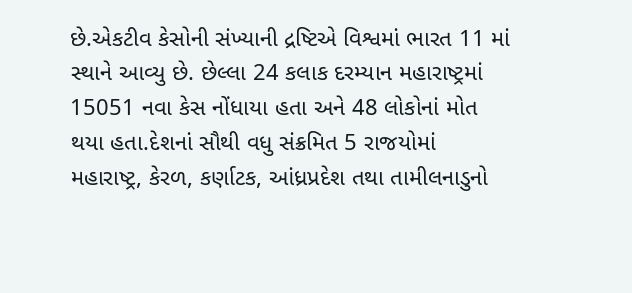છે.એકટીવ કેસોની સંખ્યાની દ્રષ્ટિએ વિશ્વમાં ભારત 11 માં સ્થાને આવ્યુ છે. છેલ્લા 24 કલાક દરમ્યાન મહારાષ્ટ્રમાં 15051 નવા કેસ નોંધાયા હતા અને 48 લોકોનાં મોત થયા હતા.દેશનાં સૌથી વધુ સંક્રમિત 5 રાજયોમાં મહારાષ્ટ્ર, કેરળ, કર્ણાટક, આંધ્રપ્રદેશ તથા તામીલનાડુનો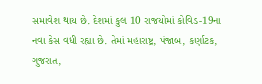સમાવેશ થાય છે. દેશમાં કુલ 10 રાજયોમાં કોવિડ-19ના નવા કેસ વધી રહ્યા છે. તેમાં મહારાષ્ટ્ર, પંજાબ, કર્ણાટક, ગુજરાત,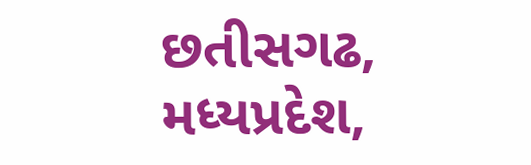છતીસગઢ, મધ્યપ્રદેશ,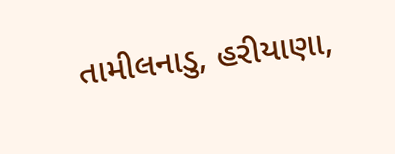તામીલનાડુ, હરીયાણા,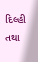દિલ્હી તથા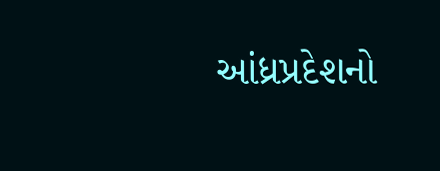આંધ્રપ્રદેશનો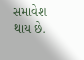સમાવેશ થાય છે.